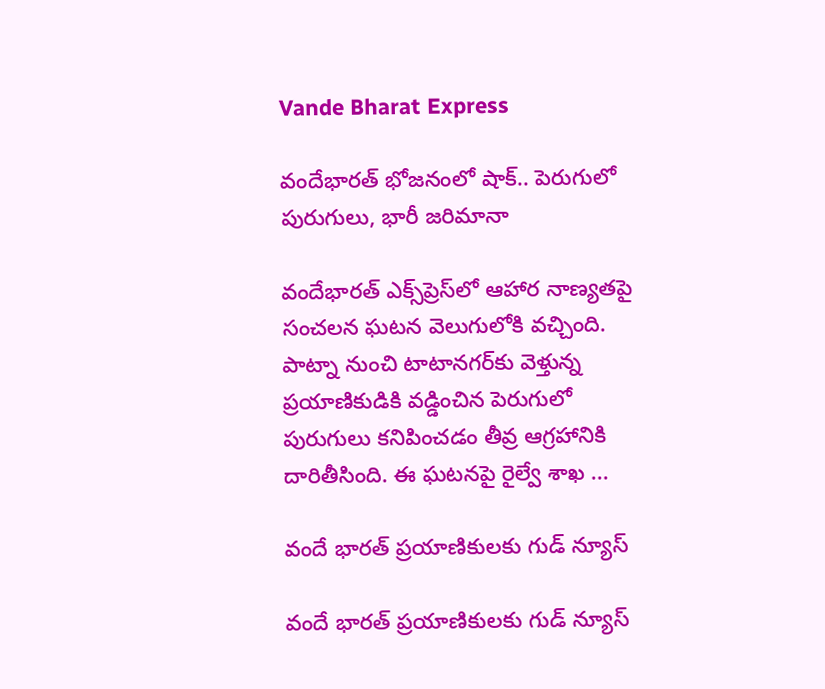Vande Bharat Express

వందేభారత్‌ భోజనంలో షాక్.. పెరుగులో పురుగులు, భారీ జరిమానా

వందేభారత్ ఎక్స్‌ప్రెస్‌లో ఆహార నాణ్యతపై సంచలన ఘటన వెలుగులోకి వచ్చింది. పాట్నా నుంచి టాటానగర్‌కు వెళ్తున్న ప్రయాణికుడికి వడ్డించిన పెరుగులో పురుగులు కనిపించడం తీవ్ర ఆగ్రహానికి దారితీసింది. ఈ ఘటనపై రైల్వే శాఖ ...

వందే భారత్ ప్ర‌యాణికుల‌కు గుడ్ న్యూస్

వందే భారత్ ప్ర‌యాణికుల‌కు గుడ్ న్యూస్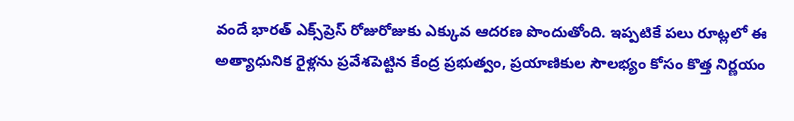వందే భారత్ ఎక్స్‌ప్రెస్ రోజురోజుకు ఎక్కువ ఆదరణ పొందుతోంది. ఇప్పటికే పలు రూట్లలో ఈ అత్యాధునిక రైళ్లను ప్రవేశపెట్టిన కేంద్ర ప్రభుత్వం, ప్రయాణికుల సౌలభ్యం కోసం కొత్త నిర్ణయం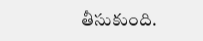తీసుకుంది.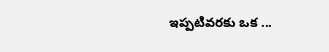ఇప్పటివరకు ఒక ...